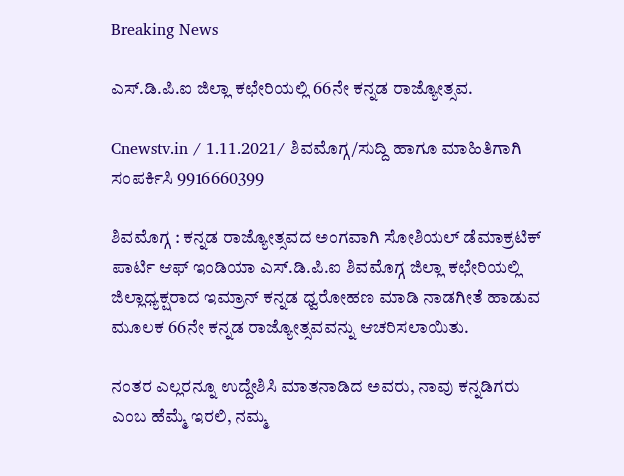Breaking News

ಎಸ್.ಡಿ‌.ಪಿ.ಐ ಜಿಲ್ಲಾ ಕಛೇರಿಯಲ್ಲಿ 66ನೇ ಕನ್ನಡ ರಾಜ್ಯೋತ್ಸವ.

Cnewstv.in / 1.11.2021/ ಶಿವಮೊಗ್ಗ/ಸುದ್ದಿ ಹಾಗೂ ಮಾಹಿತಿಗಾಗಿ ಸಂಪರ್ಕಿಸಿ 9916660399

ಶಿವಮೊಗ್ಗ : ಕನ್ನಡ ರಾಜ್ಯೋತ್ಸವದ ಅಂಗವಾಗಿ ಸೋಶಿಯಲ್ ಡೆಮಾಕ್ರಟಿಕ್ ಪಾರ್ಟಿ ಆಫ್ ಇಂಡಿಯಾ ಎಸ್.ಡಿ.ಪಿ.ಐ ಶಿವಮೊಗ್ಗ ಜಿಲ್ಲಾ ಕಛೇರಿಯಲ್ಲಿ ಜಿಲ್ಲಾಧ್ಯಕ್ಷರಾದ ಇಮ್ರಾನ್ ಕನ್ನಡ ಧ್ವರೋಹಣ ಮಾಡಿ ನಾಡಗೀತೆ ಹಾಡುವ ಮೂಲಕ 66ನೇ ಕನ್ನಡ ರಾಜ್ಯೋತ್ಸವವನ್ನು ಆಚರಿಸಲಾಯಿತು.

ನಂತರ ಎಲ್ಲರನ್ನೂ ಉದ್ದೇಶಿಸಿ ಮಾತನಾಡಿದ ಅವರು, ನಾವು ಕನ್ನಡಿಗರು ಎಂಬ ಹೆಮ್ಮೆ ಇರಲಿ, ನಮ್ಮ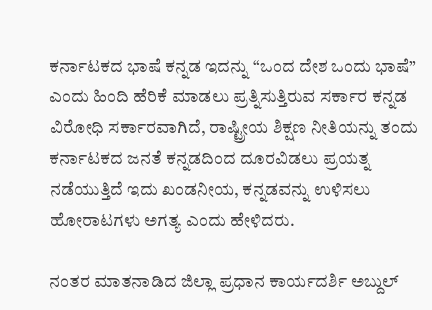ಕರ್ನಾಟಕದ ಭಾಷೆ ಕನ್ನಡ ಇದನ್ನು “ಒಂದ ದೇಶ ಒಂದು ಭಾಷೆ” ಎಂದು ಹಿಂದಿ ಹೆರಿಕೆ ಮಾಡಲು ಪ್ರತ್ನಿಸುತ್ತಿರುವ ಸರ್ಕಾರ ಕನ್ನಡ ವಿರೋಧಿ ಸರ್ಕಾರವಾಗಿದೆ, ರಾಷ್ಟ್ರೀಯ ಶಿಕ್ಷಣ ನೀತಿಯನ್ನು ತಂದು ಕರ್ನಾಟಕದ ಜನತೆ ಕನ್ನಡದಿಂದ ದೂರವಿಡಲು ಪ್ರಯತ್ನ ನಡೆಯುತ್ತಿದೆ ಇದು ಖಂಡನೀಯ, ಕನ್ನಡವನ್ನು ಉಳಿಸಲು ಹೋರಾಟಗಳು ಅಗತ್ಯ ಎಂದು ಹೇಳಿದರು.

ನಂತರ ಮಾತನಾಡಿದ ಜಿಲ್ಲಾ ಪ್ರಧಾನ ಕಾರ್ಯದರ್ಶಿ ಅಬ್ದುಲ್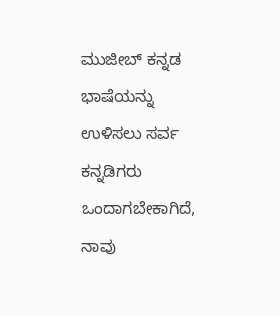ಮುಜೀಬ್ ಕನ್ನಡ ಭಾಷೆಯನ್ನು ಉಳಿಸಲು ಸರ್ವ ಕನ್ನಡಿಗರು ಒಂದಾಗಬೇಕಾಗಿದೆ, ನಾವು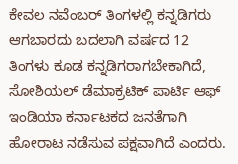ಕೇವಲ ನವೆಂಬರ್ ತಿಂಗಳಲ್ಲಿ ಕನ್ನಡಿಗರು ಆಗಬಾರದು ಬದಲಾಗಿ ವರ್ಷದ 12 ತಿಂಗಳು ಕೂಡ ಕನ್ನಡಿಗರಾಗಬೇಕಾಗಿದೆ, ಸೋಶಿಯಲ್ ಡೆಮಾಕ್ರಟಿಕ್ ಪಾರ್ಟಿ ಆಫ್ ಇಂಡಿಯಾ ಕರ್ನಾಟಕದ ಜನತೆಗಾಗಿ ಹೋರಾಟ ನಡೆಸುವ ಪಕ್ಷವಾಗಿದೆ ಎಂದರು.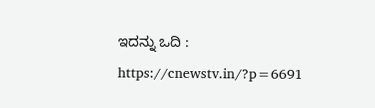ಇದನ್ನು ಒದಿ : https://cnewstv.in/?p=6691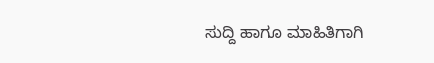ಸುದ್ದಿ ಹಾಗೂ ಮಾಹಿತಿಗಾಗಿ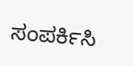ಸಂಪರ್ಕಿಸಿ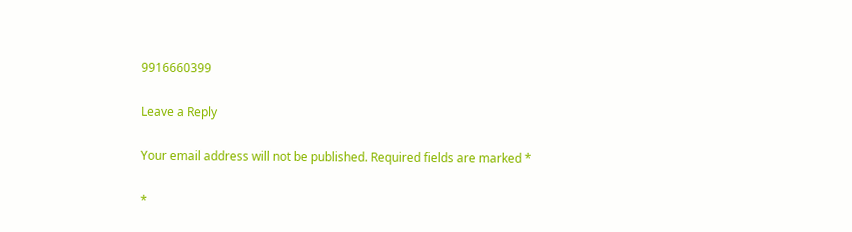9916660399

Leave a Reply

Your email address will not be published. Required fields are marked *

*